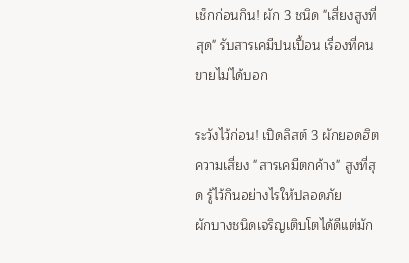เช็กก่อนกิน! ผัก 3 ชนิด "เสี่ยงสูงที่สุด" รับสารเคมีปนเปื้อน เรื่องที่คนขายไม่ได้บอก

ระวังไว้ก่อน! เปิดลิสต์ 3 ผักยอดฮิต ความเสี่ยง "สารเคมีตกค้าง" สูงที่สุด รู้ไว้กินอย่างไรให้ปลอดภัย
ผักบางชนิดเจริญเติบโตได้ดีแต่มัก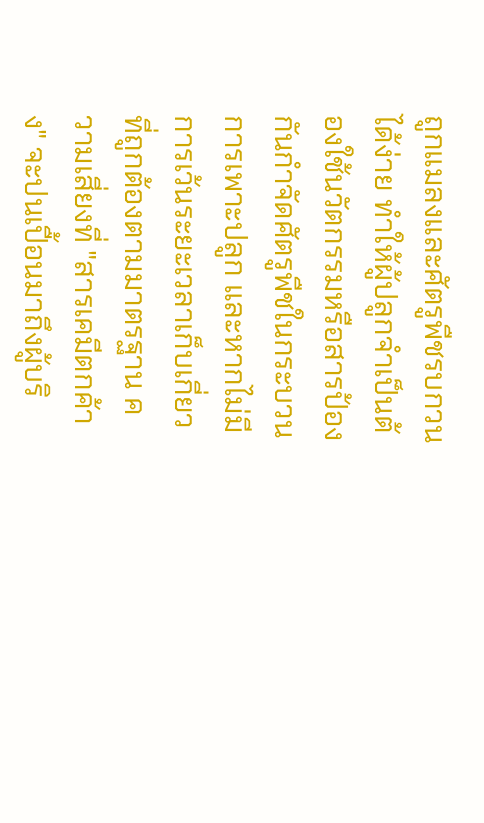ถูกแมลงและศัตรูพืชรบกวนได้ง่าย ทำให้ผู้ปลูกจำเป็นต้องใช้นวัตกรรมหรือสารป้องกันกำจัดศัตรูพืชในกระบวนการเพาะปลูก และหากไม่มีการเว้นระยะเวลาเก็บเกี่ยวที่ถูกต้องตามมาตรฐาน ความเสี่ยงที่ "สารเคมีตกค้าง" จะปนเปื้อนมาถึงผู้บริ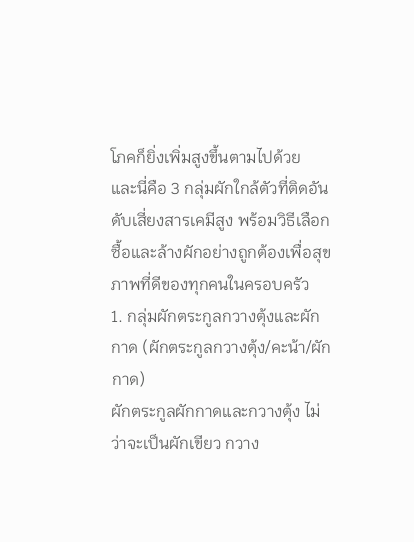โภคก็ยิ่งเพิ่มสูงขึ้นตามไปด้วย
และนี่คือ 3 กลุ่มผักใกล้ตัวที่ติดอันดับเสี่ยงสารเคมีสูง พร้อมวิธีเลือกซื้อและล้างผักอย่างถูกต้องเพื่อสุขภาพที่ดีของทุกคนในครอบครัว
1. กลุ่มผักตระกูลกวางตุ้งและผักกาด (ผักตระกูลกวางตุ้ง/คะน้า/ผักกาด)
ผักตระกูลผักกาดและกวางตุ้ง ไม่ว่าจะเป็นผักเขียว กวาง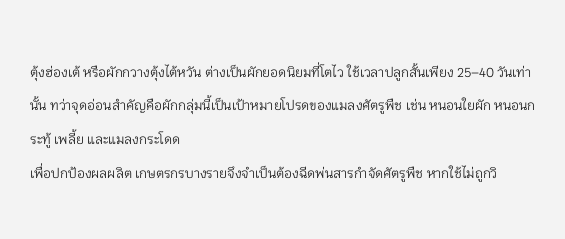ตุ้งฮ่องเต้ หรือผักกวางตุ้งไต้หวัน ต่างเป็นผักยอดนิยมที่โตไว ใช้เวลาปลูกสั้นเพียง 25–40 วันเท่านั้น ทว่าจุดอ่อนสำคัญคือผักกลุ่มนี้เป็นเป้าหมายโปรดของแมลงศัตรูพืช เช่น หนอนใยผัก หนอนกระทู้ เพลี้ย และแมลงกระโดด
เพื่อปกป้องผลผลิต เกษตรกรบางรายจึงจำเป็นต้องฉีดพ่นสารกำจัดศัตรูพืช หากใช้ไม่ถูกวิ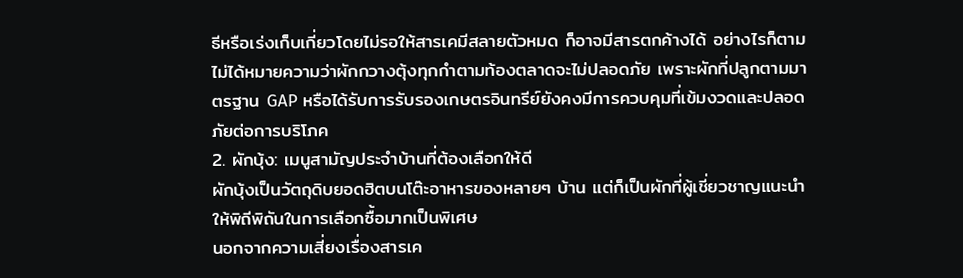ธีหรือเร่งเก็บเกี่ยวโดยไม่รอให้สารเคมีสลายตัวหมด ก็อาจมีสารตกค้างได้ อย่างไรก็ตาม ไม่ได้หมายความว่าผักกวางตุ้งทุกกำตามท้องตลาดจะไม่ปลอดภัย เพราะผักที่ปลูกตามมาตรฐาน GAP หรือได้รับการรับรองเกษตรอินทรีย์ยังคงมีการควบคุมที่เข้มงวดและปลอดภัยต่อการบริโภค
2. ผักบุ้ง: เมนูสามัญประจำบ้านที่ต้องเลือกให้ดี
ผักบุ้งเป็นวัตถุดิบยอดฮิตบนโต๊ะอาหารของหลายๆ บ้าน แต่ก็เป็นผักที่ผู้เชี่ยวชาญแนะนำให้พิถีพิถันในการเลือกซื้อมากเป็นพิเศษ
นอกจากความเสี่ยงเรื่องสารเค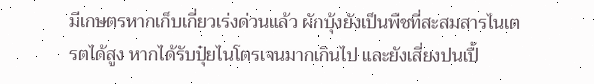มีเกษตรหากเก็บเกี่ยวเร่งด่วนแล้ว ผักบุ้งยังเป็นพืชที่สะสมสารไนเตรตได้สูง หากได้รับปุ๋ยไนโตรเจนมากเกินไป และยังเสี่ยงปนเปื้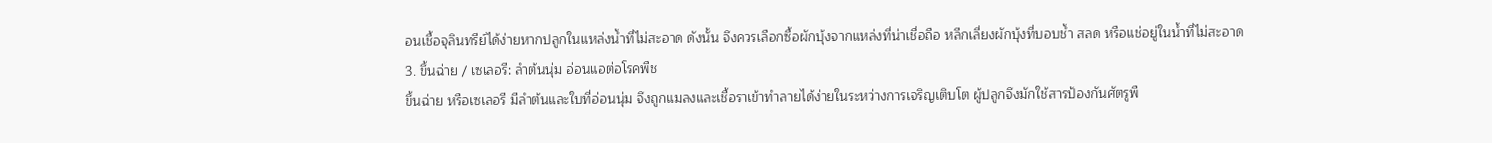อนเชื้อจุลินทรีย์ได้ง่ายหากปลูกในแหล่งน้ำที่ไม่สะอาด ดังนั้น จึงควรเลือกซื้อผักบุ้งจากแหล่งที่น่าเชื่อถือ หลีกเลี่ยงผักบุ้งที่บอบช้ำ สลด หรือแช่อยู่ในน้ำที่ไม่สะอาด
3. ขึ้นฉ่าย / เซเลอรี: ลำต้นนุ่ม อ่อนแอต่อโรคพืช
ขึ้นฉ่าย หรือเซเลอรี มีลำต้นและใบที่อ่อนนุ่ม จึงถูกแมลงและเชื้อราเข้าทำลายได้ง่ายในระหว่างการเจริญเติบโต ผู้ปลูกจึงมักใช้สารป้องกันศัตรูพื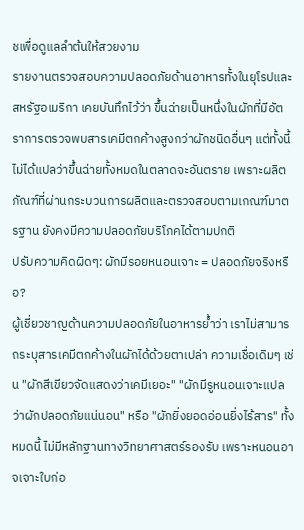ชเพื่อดูแลลำต้นให้สวยงาม
รายงานตรวจสอบความปลอดภัยด้านอาหารทั้งในยุโรปและสหรัฐอเมริกา เคยบันทึกไว้ว่า ขึ้นฉ่ายเป็นหนึ่งในผักที่มีอัตราการตรวจพบสารเคมีตกค้างสูงกว่าผักชนิดอื่นๆ แต่ทั้งนี้ ไม่ได้แปลว่าขึ้นฉ่ายทั้งหมดในตลาดจะอันตราย เพราะผลิตภัณฑ์ที่ผ่านกระบวนการผลิตและตรวจสอบตามเกณฑ์มาตรฐาน ยังคงมีความปลอดภัยบริโภคได้ตามปกติ
ปรับความคิดผิดๆ: ผักมีรอยหนอนเจาะ = ปลอดภัยจริงหรือ?
ผู้เชี่ยวชาญด้านความปลอดภัยในอาหารย้ำว่า เราไม่สามารถระบุสารเคมีตกค้างในผักได้ด้วยตาเปล่า ความเชื่อเดิมๆ เช่น "ผักสีเขียวจัดแสดงว่าเคมีเยอะ" "ผักมีรูหนอนเจาะแปลว่าผักปลอดภัยแน่นอน" หรือ "ผักยิ่งยอดอ่อนยิ่งไร้สาร" ทั้งหมดนี้ ไม่มีหลักฐานทางวิทยาศาสตร์รองรับ เพราะหนอนอาจเจาะใบก่อ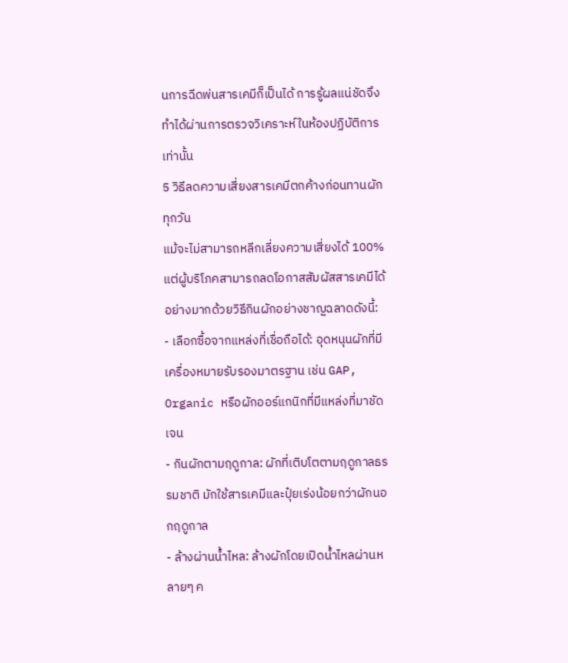นการฉีดพ่นสารเคมีก็เป็นได้ การรู้ผลแน่ชัดจึงทำได้ผ่านการตรวจวิเคราะห์ในห้องปฏิบัติการเท่านั้น
5 วิธีลดความเสี่ยงสารเคมีตกค้างก่อนทานผักทุกวัน
แม้จะไม่สามารถหลีกเลี่ยงความเสี่ยงได้ 100% แต่ผู้บริโภคสามารถลดโอกาสสัมผัสสารเคมีได้อย่างมากด้วยวิธีกินผักอย่างชาญฉลาดดังนี้:
- เลือกซื้อจากแหล่งที่เชื่อถือได้: อุดหนุนผักที่มีเครื่องหมายรับรองมาตรฐาน เช่น GAP, Organic หรือผักออร์แกนิกที่มีแหล่งที่มาชัดเจน
- กินผักตามฤดูกาล: ผักที่เติบโตตามฤดูกาลธรรมชาติ มักใช้สารเคมีและปุ๋ยเร่งน้อยกว่าผักนอกฤดูกาล
- ล้างผ่านน้ำไหล: ล้างผักโดยเปิดน้ำไหลผ่านหลายๆ ค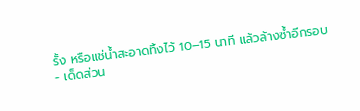รั้ง หรือแช่น้ำสะอาดทิ้งไว้ 10–15 นาที แล้วล้างซ้ำอีกรอบ
- เด็ดส่วน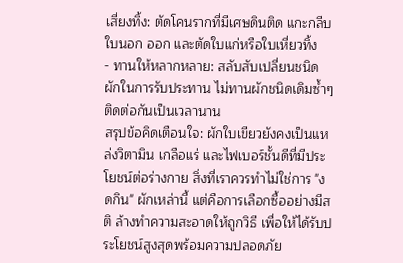เสี่ยงทิ้ง: ตัดโคนรากที่มีเศษดินติด แกะกลีบใบนอก ออก และตัดใบแก่หรือใบเหี่ยวทิ้ง
- ทานให้หลากหลาย: สลับสับเปลี่ยนชนิดผักในการรับประทาน ไม่ทานผักชนิดเดิมซ้ำๆ ติดต่อกันเป็นเวลานาน
สรุปข้อคิดเตือนใจ: ผักใบเขียวยังคงเป็นแหล่งวิตามิน เกลือแร่ และไฟเบอร์ชั้นดีที่มีประโยชน์ต่อร่างกาย สิ่งที่เราควรทำไม่ใช่การ "งดกิน" ผักเหล่านี้ แต่คือการเลือกซื้ออย่างมีสติ ล้างทำความสะอาดให้ถูกวิธี เพื่อให้ได้รับประโยชน์สูงสุดพร้อมความปลอดภัย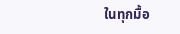ในทุกมื้อ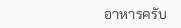อาหารครับ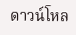ดาวน์โหล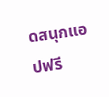ดสนุกแอปฟรี